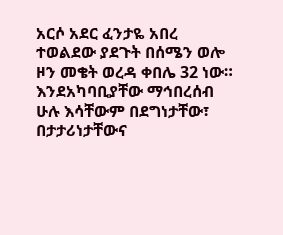አርሶ አደር ፈንታዬ አበረ ተወልደው ያደጉት በሰሜን ወሎ ዞን መቄት ወረዳ ቀበሌ 32 ነው። እንደአካባቢያቸው ማኅበረሰብ ሁሉ እሳቸውም በደግነታቸው፣ በታታሪነታቸውና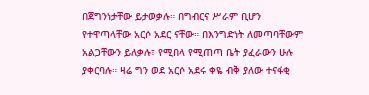በጀግንነታቸው ይታወቃሉ። በግብርና ሥራም ቢሆን የተዋጣላቸው አርሶ አደር ናቸው። በእንግድነት ለመጣባቸውም አልጋቸውን ይለቃሉ፣ የሚበላ የሚጠጣ ቤት ያፈራውን ሁሉ ያቀርባሉ። ዛሬ ግን ወደ አርሶ አደሩ ቀዬ ብቅ ያለው ተናፋቂ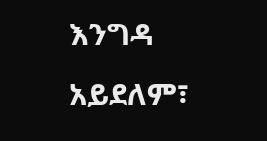እንግዳ አይደለም፣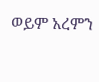ወይም አረምን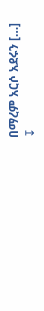በማረም አርሶ አደሩን […]
↧